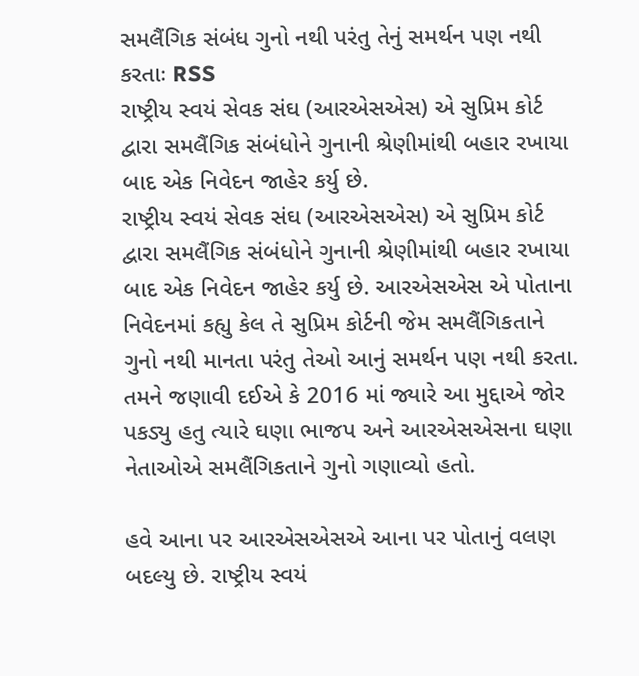સમલૈંગિક સંબંધ ગુનો નથી પરંતુ તેનું સમર્થન પણ નથી કરતાઃ RSS
રાષ્ટ્રીય સ્વયં સેવક સંઘ (આરએસએસ) એ સુપ્રિમ કોર્ટ દ્વારા સમલૈંગિક સંબંધોને ગુનાની શ્રેણીમાંથી બહાર રખાયા બાદ એક નિવેદન જાહેર કર્યુ છે.
રાષ્ટ્રીય સ્વયં સેવક સંઘ (આરએસએસ) એ સુપ્રિમ કોર્ટ દ્વારા સમલૈંગિક સંબંધોને ગુનાની શ્રેણીમાંથી બહાર રખાયા બાદ એક નિવેદન જાહેર કર્યુ છે. આરએસએસ એ પોતાના નિવેદનમાં કહ્યુ કેલ તે સુપ્રિમ કોર્ટની જેમ સમલૈંગિકતાને ગુનો નથી માનતા પરંતુ તેઓ આનું સમર્થન પણ નથી કરતા. તમને જણાવી દઈએ કે 2016 માં જ્યારે આ મુદ્દાએ જોર પકડ્યુ હતુ ત્યારે ઘણા ભાજપ અને આરએસએસના ઘણા નેતાઓએ સમલૈંગિકતાને ગુનો ગણાવ્યો હતો.

હવે આના પર આરએસએસએ આના પર પોતાનું વલણ બદલ્યુ છે. રાષ્ટ્રીય સ્વયં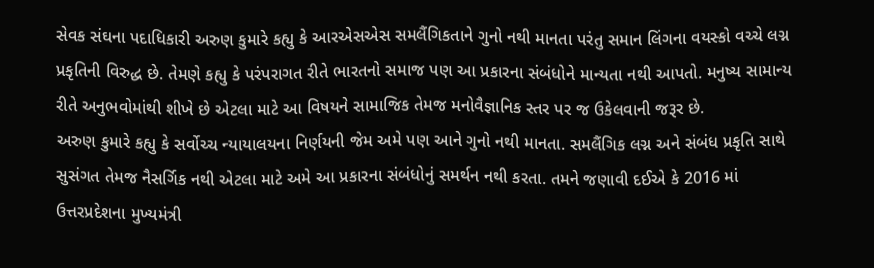સેવક સંઘના પદાધિકારી અરુણ કુમારે કહ્યુ કે આરએસએસ સમલૈંગિકતાને ગુનો નથી માનતા પરંતુ સમાન લિંગના વયસ્કો વચ્ચે લગ્ન પ્રકૃતિની વિરુદ્ધ છે. તેમણે કહ્યુ કે પરંપરાગત રીતે ભારતનો સમાજ પણ આ પ્રકારના સંબંધોને માન્યતા નથી આપતો. મનુષ્ય સામાન્ય રીતે અનુભવોમાંથી શીખે છે એટલા માટે આ વિષયને સામાજિક તેમજ મનોવૈજ્ઞાનિક સ્તર પર જ ઉકેલવાની જરૂર છે.
અરુણ કુમારે કહ્યુ કે સર્વોચ્ચ ન્યાયાલયના નિર્ણયની જેમ અમે પણ આને ગુનો નથી માનતા. સમલૈંગિક લગ્ન અને સંબંધ પ્રકૃતિ સાથે સુસંગત તેમજ નૈસર્ગિક નથી એટલા માટે અમે આ પ્રકારના સંબંધોનું સમર્થન નથી કરતા. તમને જણાવી દઈએ કે 2016 માં ઉત્તરપ્રદેશના મુખ્યમંત્રી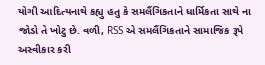યોગી આદિત્યનાથે કહ્યુ હતુ કે સમલૈંગિકતાને ધાર્મિકતા સાથે ના જોડો તે ખોટુ છે. વળી, RSS એ સમલૈંગિકતાને સામાજિક રૂપે અસ્વીકાર કરી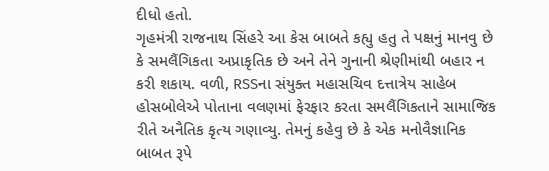દીધો હતો.
ગૃહમંત્રી રાજનાથ સિંહરે આ કેસ બાબતે કહ્યુ હતુ તે પક્ષનું માનવુ છે કે સમલૈંગિકતા અપ્રાકૃતિક છે અને તેને ગુનાની શ્રેણીમાંથી બહાર ન કરી શકાય. વળી, RSSના સંયુક્ત મહાસચિવ દત્તાત્રેય સાહેબ હોસબોલેએ પોતાના વલણમાં ફેરફાર કરતા સમલૈંગિકતાને સામાજિક રીતે અનૈતિક કૃત્ય ગણાવ્યુ. તેમનું કહેવુ છે કે એક મનોવૈજ્ઞાનિક બાબત રૂપે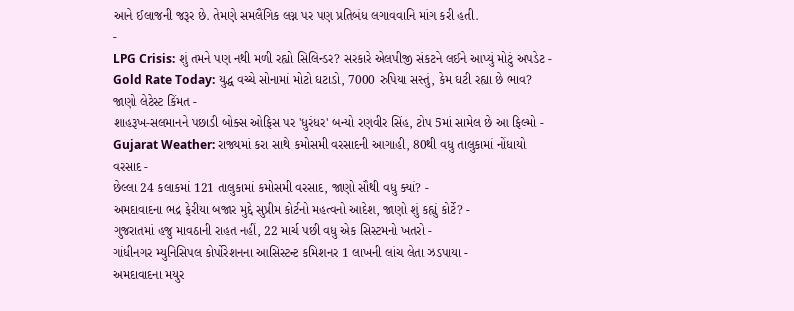આને ઈલાજની જરૂર છે. તેમણે સમલૈંગિક લગ્ન પર પણ પ્રતિબંધ લગાવવાનિ માંગ કરી હતી.
-
LPG Crisis: શું તમને પણ નથી મળી રહ્યો સિલિન્ડર? સરકારે એલપીજી સંકટને લઈને આપ્યું મોટું અપડેટ -
Gold Rate Today: યુદ્ધ વચ્ચે સોનામાં મોટો ઘટાડો, 7000 રુપિયા સસ્તું, કેમ ઘટી રહ્યા છે ભાવ? જાણો લેટેસ્ટ કિંમત -
શાહરૂખ-સલમાનને પછાડી બોક્સ ઓફિસ પર 'ધુરંધર' બન્યો રણવીર સિંહ, ટોપ 5માં સામેલ છે આ ફિલ્મો -
Gujarat Weather: રાજ્યમાં કરા સાથે કમોસમી વરસાદની આગાહી, 80થી વધુ તાલુકામાં નોંધાયો વરસાદ -
છેલ્લા 24 કલાકમાં 121 તાલુકામાં કમોસમી વરસાદ, જાણો સૌથી વધુ ક્યાં? -
અમદાવાદના ભદ્ર ફેરીયા બજાર મુદ્દે સુપ્રીમ કોર્ટનો મહત્વનો આદેશ, જાણો શું કહ્યું કોર્ટે? -
ગુજરાતમાં હજુ માવઠાની રાહત નહીં, 22 માર્ચ પછી વધુ એક સિસ્ટમનો ખતરો -
ગાંધીનગર મ્યુનિસિપલ કોર્પોરેશનના આસિસ્ટન્ટ કમિશનર 1 લાખની લાંચ લેતા ઝડપાયા -
અમદાવાદના મયુર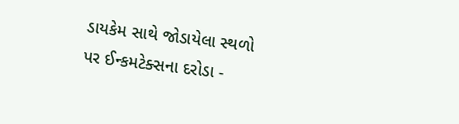ડાયકેમ સાથે જોડાયેલા સ્થળો પર ઈન્કમટેક્સના દરોડા -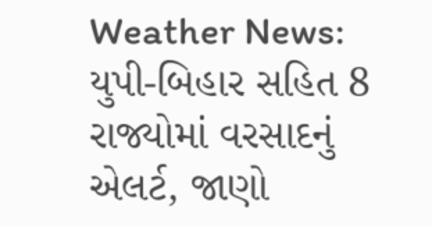Weather News: યુપી-બિહાર સહિત 8 રાજ્યોમાં વરસાદનું એલર્ટ, જાણો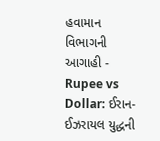હવામાન વિભાગની આગાહી -
Rupee vs Dollar: ઈરાન-ઈઝરાયલ યુદ્ધની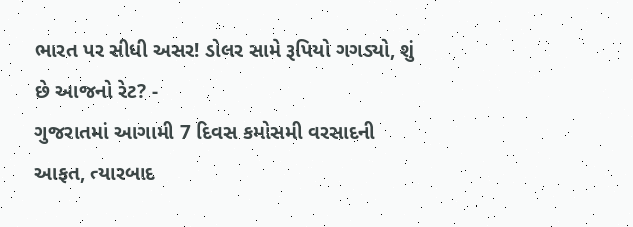ભારત પર સીધી અસર! ડોલર સામે રૂપિયો ગગડ્યો, શું છે આજનો રેટ? -
ગુજરાતમાં આગામી 7 દિવસ કમોસમી વરસાદની આફત, ત્યારબાદ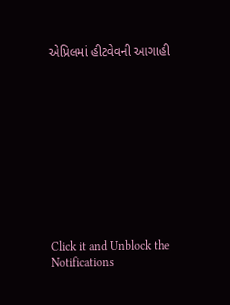એપ્રિલમાં હીટવેવની આગાહી











Click it and Unblock the Notifications